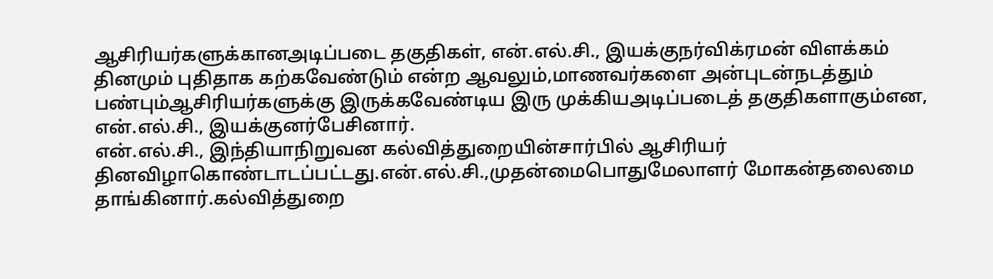ஆசிரியர்களுக்கானஅடிப்படை தகுதிகள், என்.எல்.சி., இயக்குநர்விக்ரமன் விளக்கம்
தினமும் புதிதாக கற்கவேண்டும் என்ற ஆவலும்,மாணவர்களை அன்புடன்நடத்தும் பண்பும்ஆசிரியர்களுக்கு இருக்கவேண்டிய இரு முக்கியஅடிப்படைத் தகுதிகளாகும்என, என்.எல்.சி., இயக்குனர்பேசினார்.
என்.எல்.சி., இந்தியாநிறுவன கல்வித்துறையின்சார்பில் ஆசிரியர் தினவிழாகொண்டாடப்பட்டது.என்.எல்.சி.,முதன்மைபொதுமேலாளர் மோகன்தலைமை தாங்கினார்.கல்வித்துறை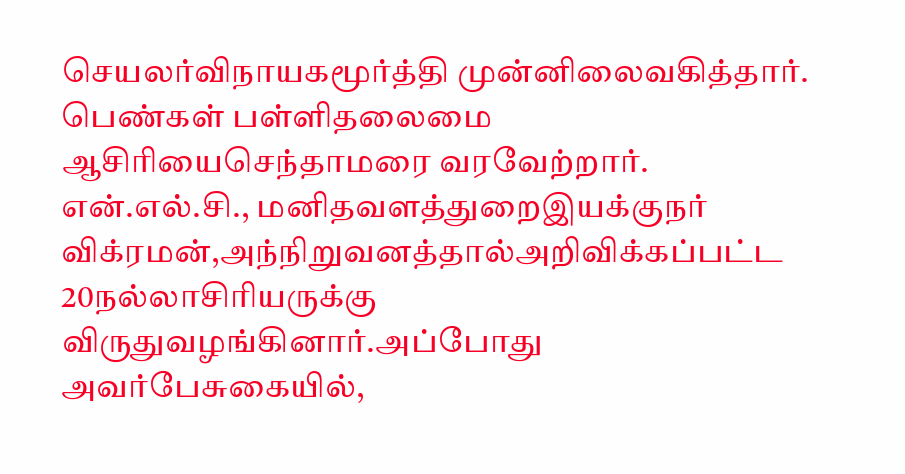செயலர்விநாயகமூர்த்தி முன்னிலைவகித்தார். பெண்கள் பள்ளிதலைமை ஆசிரியைசெந்தாமரை வரவேற்றார்.
என்.எல்.சி., மனிதவளத்துறைஇயக்குநர் விக்ரமன்,அந்நிறுவனத்தால்அறிவிக்கப்பட்ட 20நல்லாசிரியருக்கு விருதுவழங்கினார்.அப்போது அவர்பேசுகையில்,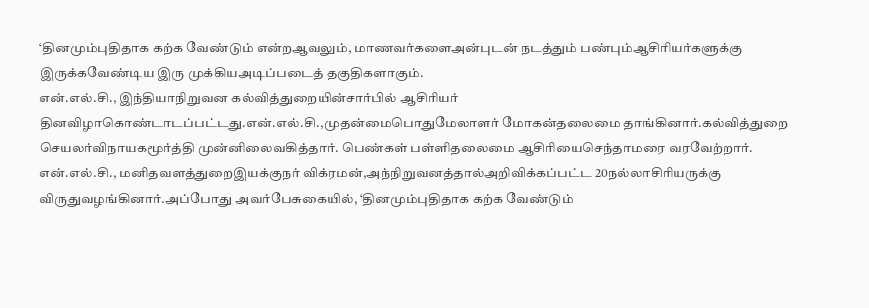‘தினமும்புதிதாக கற்க வேண்டும் என்றஆவலும், மாணவர்களைஅன்புடன் நடத்தும் பண்பும்ஆசிரியர்களுக்கு இருக்கவேண்டிய இரு முக்கியஅடிப்படைத் தகுதிகளாகும்.
என்.எல்.சி., இந்தியாநிறுவன கல்வித்துறையின்சார்பில் ஆசிரியர் தினவிழாகொண்டாடப்பட்டது.என்.எல்.சி.,முதன்மைபொதுமேலாளர் மோகன்தலைமை தாங்கினார்.கல்வித்துறை செயலர்விநாயகமூர்த்தி முன்னிலைவகித்தார். பெண்கள் பள்ளிதலைமை ஆசிரியைசெந்தாமரை வரவேற்றார்.
என்.எல்.சி., மனிதவளத்துறைஇயக்குநர் விக்ரமன்,அந்நிறுவனத்தால்அறிவிக்கப்பட்ட 20நல்லாசிரியருக்கு விருதுவழங்கினார்.அப்போது அவர்பேசுகையில், ‘தினமும்புதிதாக கற்க வேண்டும்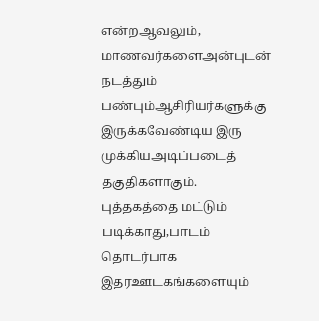என்றஆவலும், மாணவர்களைஅன்புடன் நடத்தும் பண்பும்ஆசிரியர்களுக்கு இருக்கவேண்டிய இரு முக்கியஅடிப்படைத் தகுதிகளாகும்.
புத்தகத்தை மட்டும் படிக்காது,பாடம் தொடர்பாக இதரஊடகங்களையும்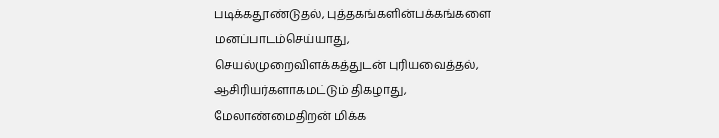படிக்கதூண்டுதல், புத்தகங்களின்பக்கங்களை மனப்பாடம்செய்யாது, செயல்முறைவிளக்கத்துடன் புரியவைத்தல், ஆசிரியர்களாகமட்டும் திகழாது, மேலாண்மைதிறன் மிக்க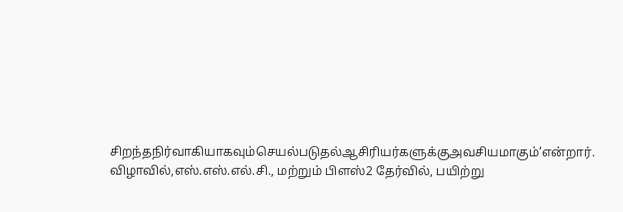சிறந்தநிர்வாகியாகவும்செயல்படுதல்ஆசிரியர்களுக்குஅவசியமாகும்‘என்றார்.
விழாவில்,எஸ்.எஸ்.எல்.சி., மற்றும் பிளஸ்2 தேர்வில், பயிற்று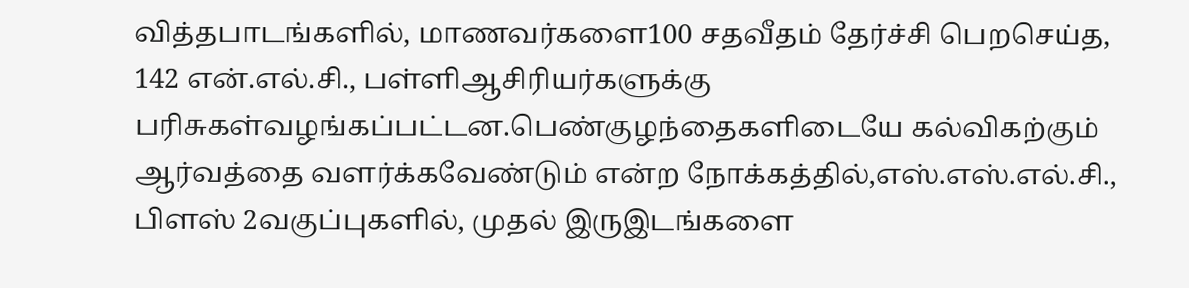வித்தபாடங்களில், மாணவர்களை100 சதவீதம் தேர்ச்சி பெறசெய்த, 142 என்.எல்.சி., பள்ளிஆசிரியர்களுக்கு பரிசுகள்வழங்கப்பட்டன.பெண்குழந்தைகளிடையே கல்விகற்கும் ஆர்வத்தை வளர்க்கவேண்டும் என்ற நோக்கத்தில்,எஸ்.எஸ்.எல்.சி., பிளஸ் 2வகுப்புகளில், முதல் இருஇடங்களை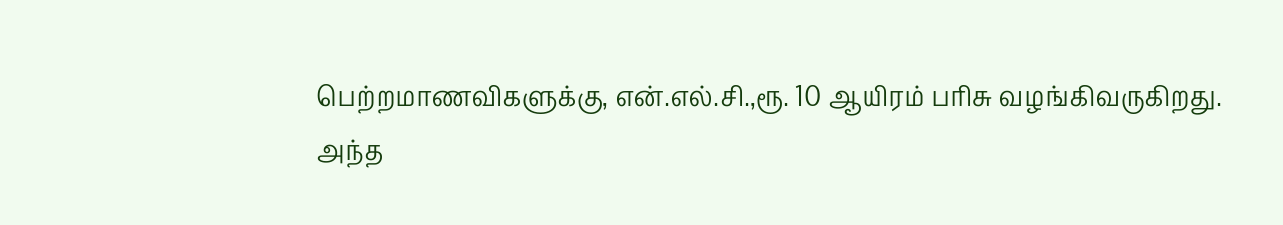பெற்றமாணவிகளுக்கு, என்.எல்.சி.,ரூ. 10 ஆயிரம் பரிசு வழங்கிவருகிறது.
அந்த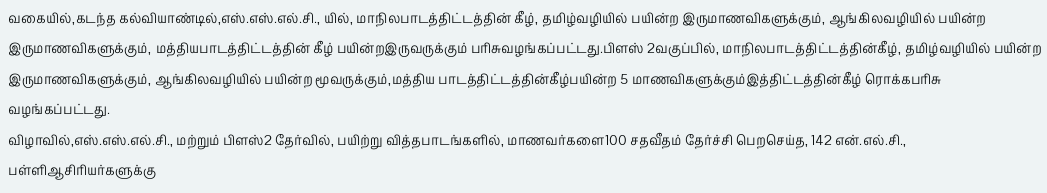வகையில்,கடந்த கல்வியாண்டில்,எஸ்.எஸ்.எல்.சி., யில், மாநிலபாடத்திட்டத்தின் கீழ், தமிழ்வழியில் பயின்ற இருமாணவிகளுக்கும், ஆங்கிலவழியில் பயின்ற இருமாணவிகளுக்கும், மத்தியபாடத்திட்டத்தின் கீழ் பயின்றஇருவருக்கும் பரிசுவழங்கப்பட்டது.பிளஸ் 2வகுப்பில், மாநிலபாடத்திட்டத்தின்கீழ், தமிழ்வழியில் பயின்ற இருமாணவிகளுக்கும், ஆங்கிலவழியில் பயின்ற மூவருக்கும்,மத்திய பாடத்திட்டத்தின்கீழ்பயின்ற 5 மாணவிகளுக்கும்இத்திட்டத்தின்கீழ் ரொக்கபரிசு வழங்கப்பட்டது.
விழாவில்,எஸ்.எஸ்.எல்.சி., மற்றும் பிளஸ்2 தேர்வில், பயிற்று வித்தபாடங்களில், மாணவர்களை100 சதவீதம் தேர்ச்சி பெறசெய்த, 142 என்.எல்.சி., பள்ளிஆசிரியர்களுக்கு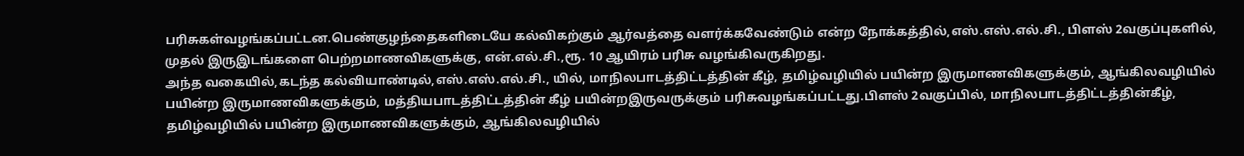பரிசுகள்வழங்கப்பட்டன.பெண்குழந்தைகளிடையே கல்விகற்கும் ஆர்வத்தை வளர்க்கவேண்டும் என்ற நோக்கத்தில்,எஸ்.எஸ்.எல்.சி., பிளஸ் 2வகுப்புகளில், முதல் இருஇடங்களை பெற்றமாணவிகளுக்கு, என்.எல்.சி.,ரூ. 10 ஆயிரம் பரிசு வழங்கிவருகிறது.
அந்த வகையில்,கடந்த கல்வியாண்டில்,எஸ்.எஸ்.எல்.சி., யில், மாநிலபாடத்திட்டத்தின் கீழ், தமிழ்வழியில் பயின்ற இருமாணவிகளுக்கும், ஆங்கிலவழியில் பயின்ற இருமாணவிகளுக்கும், மத்தியபாடத்திட்டத்தின் கீழ் பயின்றஇருவருக்கும் பரிசுவழங்கப்பட்டது.பிளஸ் 2வகுப்பில், மாநிலபாடத்திட்டத்தின்கீழ், தமிழ்வழியில் பயின்ற இருமாணவிகளுக்கும், ஆங்கிலவழியில்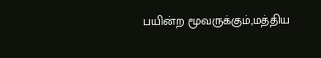பயின்ற மூவருக்கும்,மத்திய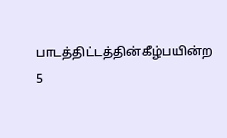பாடத்திட்டத்தின்கீழ்பயின்ற 5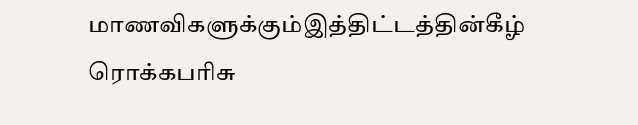மாணவிகளுக்கும்இத்திட்டத்தின்கீழ் ரொக்கபரிசு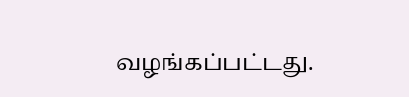வழங்கப்பட்டது.